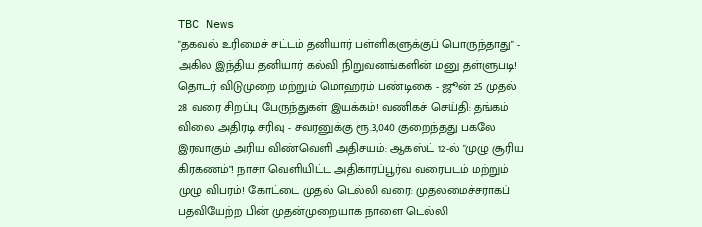TBC News
"தகவல் உரிமைச் சட்டம் தனியார் பள்ளிகளுக்குப் பொருந்தாது" - அகில இந்திய தனியார் கல்வி நிறுவனங்களின் மனு தள்ளுபடி! தொடர் விடுமுறை மற்றும் மொஹரம் பண்டிகை - ஜூன் 25 முதல் 28 வரை சிறப்பு பேருந்துகள் இயக்கம்! வணிகச் செய்தி: தங்கம் விலை அதிரடி சரிவு - சவரனுக்கு ரூ.3,040 குறைந்தது பகலே இரவாகும் அரிய விண்வெளி அதிசயம்: ஆகஸ்ட் 12-ல் "முழு சூரிய கிரகணம்"! நாசா வெளியிட்ட அதிகாரப்பூர்வ வரைபடம் மற்றும் முழு விபரம்! கோட்டை முதல் டெல்லி வரை: முதலமைச்சராகப் பதவியேற்ற பின் முதன்முறையாக நாளை டெல்லி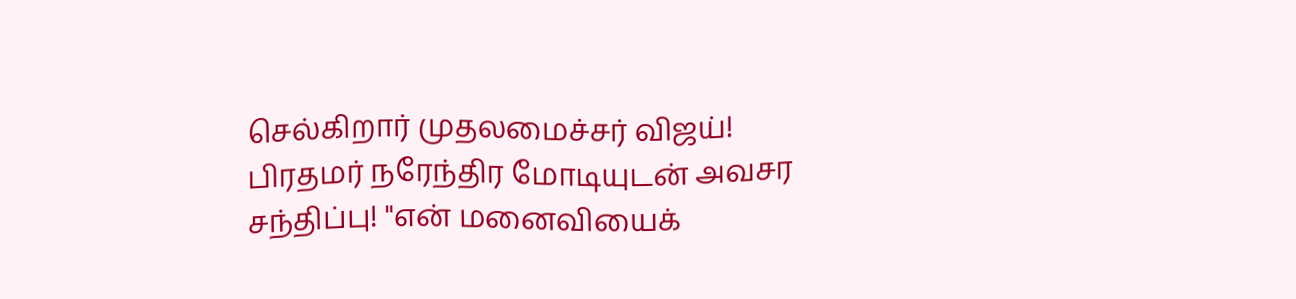செல்கிறார் முதலமைச்சர் விஜய்! பிரதமர் நரேந்திர மோடியுடன் அவசர சந்திப்பு! "என் மனைவியைக்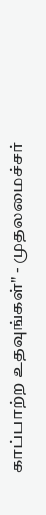காப்பாற்ற உதவுங்கள்" - முதலமைச்சர்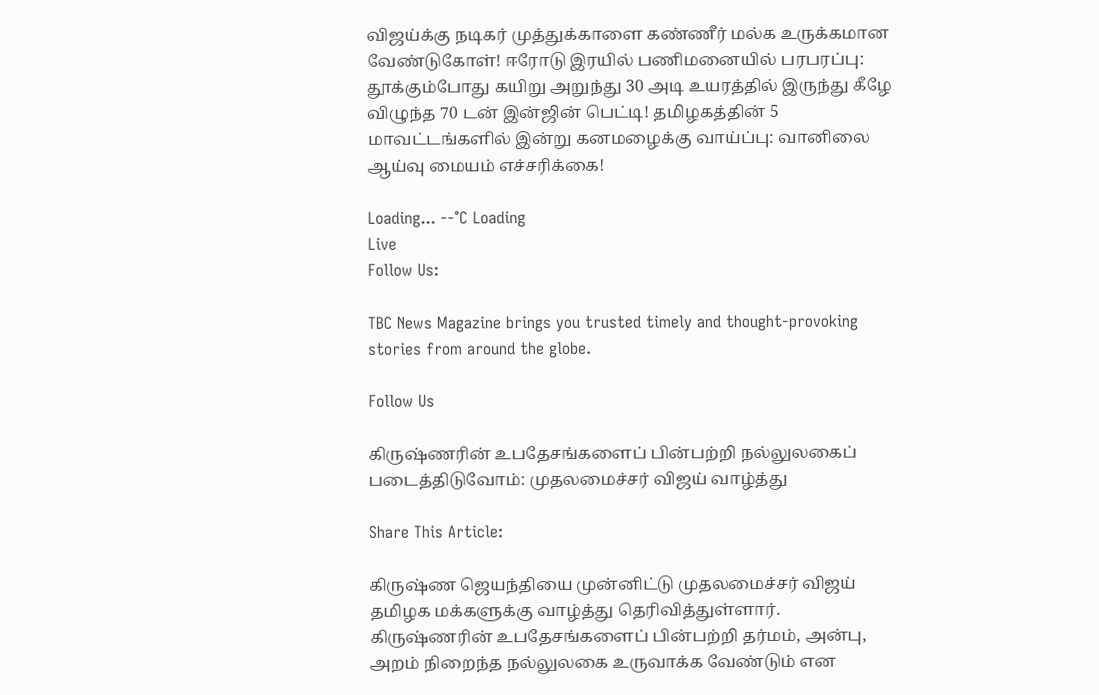விஜய்க்கு நடிகர் முத்துக்காளை கண்ணீர் மல்க உருக்கமான வேண்டுகோள்! ஈரோடு இரயில் பணிமனையில் பரபரப்பு: தூக்கும்போது கயிறு அறுந்து 30 அடி உயரத்தில் இருந்து கீழே விழுந்த 70 டன் இன்ஜின் பெட்டி! தமிழகத்தின் 5 மாவட்டங்களில் இன்று கனமழைக்கு வாய்ப்பு: வானிலை ஆய்வு மையம் எச்சரிக்கை!

Loading... --°C Loading
Live
Follow Us:

TBC News Magazine brings you trusted timely and thought-provoking stories from around the globe.

Follow Us

கிருஷ்ணரின் உபதேசங்களைப் பின்பற்றி நல்லுலகைப் படைத்திடுவோம்: முதலமைச்சர் விஜய் வாழ்த்து

Share This Article:

கிருஷ்ண ஜெயந்தியை முன்னிட்டு முதலமைச்சர் விஜய் தமிழக மக்களுக்கு வாழ்த்து தெரிவித்துள்ளார். கிருஷ்ணரின் உபதேசங்களைப் பின்பற்றி தர்மம், அன்பு, அறம் நிறைந்த நல்லுலகை உருவாக்க வேண்டும் என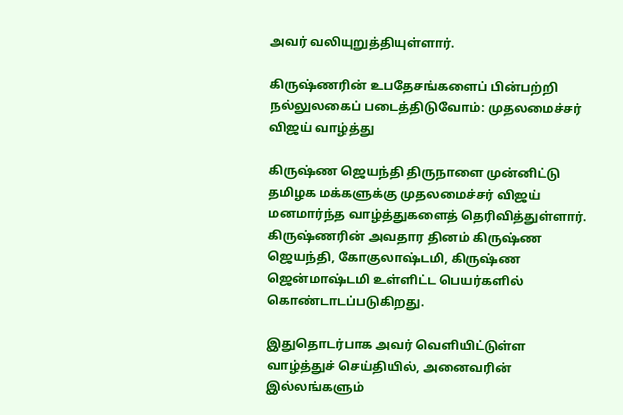அவர் வலியுறுத்தியுள்ளார்.

கிருஷ்ணரின் உபதேசங்களைப் பின்பற்றி நல்லுலகைப் படைத்திடுவோம்: முதலமைச்சர் விஜய் வாழ்த்து

கிருஷ்ண ஜெயந்தி திருநாளை முன்னிட்டு தமிழக மக்களுக்கு முதலமைச்சர் விஜய் மனமார்ந்த வாழ்த்துகளைத் தெரிவித்துள்ளார். கிருஷ்ணரின் அவதார தினம் கிருஷ்ண ஜெயந்தி, கோகுலாஷ்டமி, கிருஷ்ண ஜென்மாஷ்டமி உள்ளிட்ட பெயர்களில் கொண்டாடப்படுகிறது.

இதுதொடர்பாக அவர் வெளியிட்டுள்ள வாழ்த்துச் செய்தியில், அனைவரின் இல்லங்களும்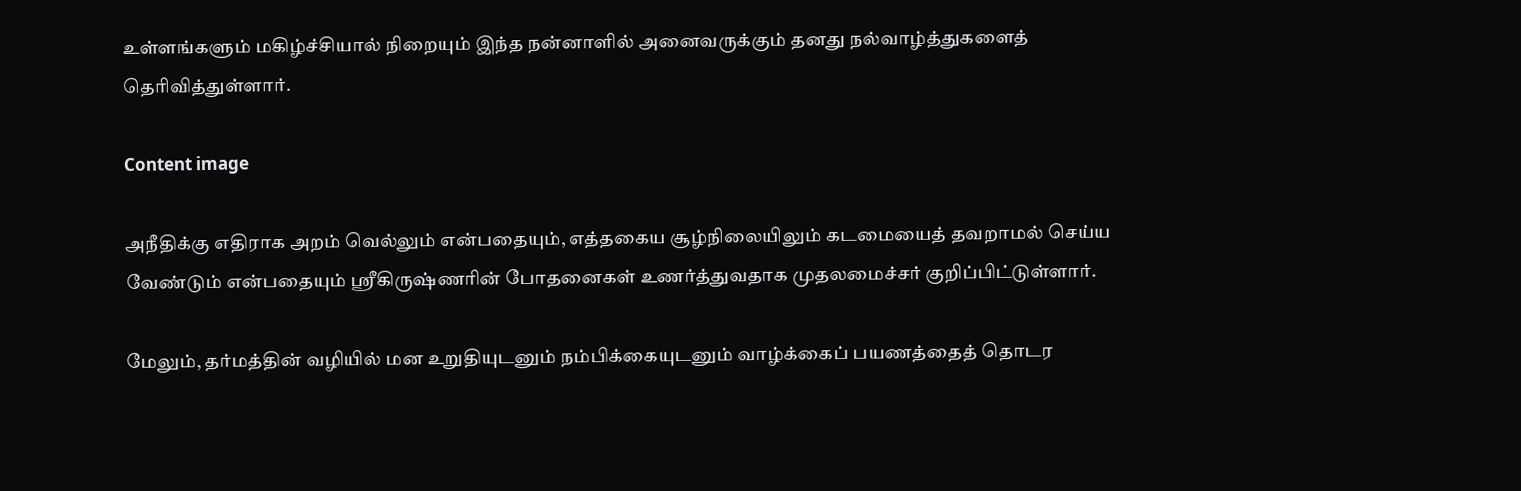உள்ளங்களும் மகிழ்ச்சியால் நிறையும் இந்த நன்னாளில் அனைவருக்கும் தனது நல்வாழ்த்துகளைத் தெரிவித்துள்ளார்.

Content image

அநீதிக்கு எதிராக அறம் வெல்லும் என்பதையும், எத்தகைய சூழ்நிலையிலும் கடமையைத் தவறாமல் செய்ய வேண்டும் என்பதையும் ஸ்ரீகிருஷ்ணரின் போதனைகள் உணர்த்துவதாக முதலமைச்சர் குறிப்பிட்டுள்ளார்.

மேலும், தர்மத்தின் வழியில் மன உறுதியுடனும் நம்பிக்கையுடனும் வாழ்க்கைப் பயணத்தைத் தொடர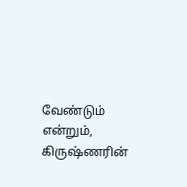வேண்டும் என்றும், கிருஷ்ணரின்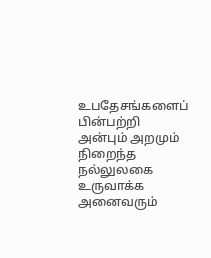உபதேசங்களைப் பின்பற்றி அன்பும் அறமும் நிறைந்த நல்லுலகை உருவாக்க அனைவரும்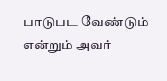பாடுபட வேண்டும் என்றும் அவர்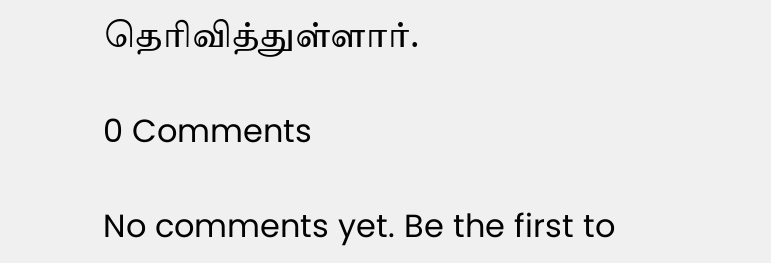தெரிவித்துள்ளார்.

0 Comments

No comments yet. Be the first to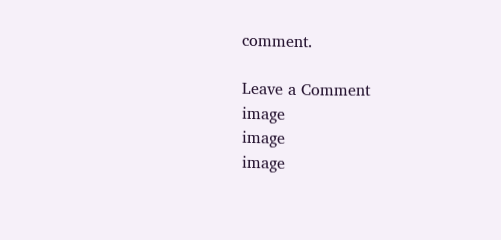comment.

Leave a Comment
image
image
image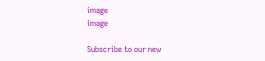image
image

Subscribe to our new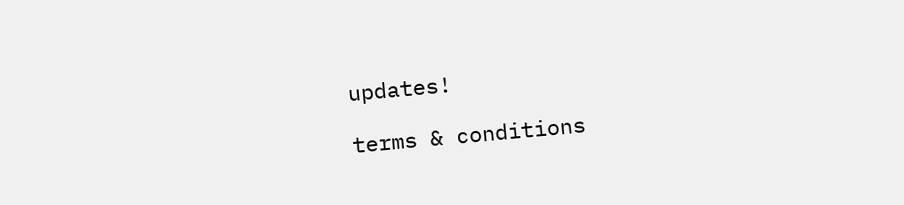updates!

terms & conditions